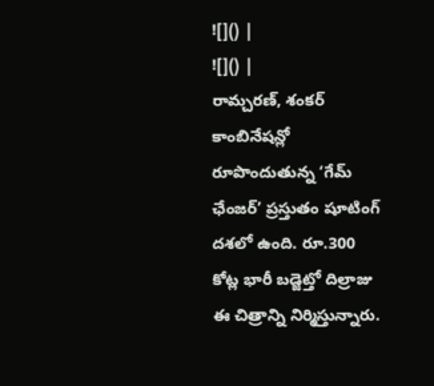![]() |
![]() |
రామ్చరణ్, శంకర్ కాంబినేషన్లో రూపొందుతున్న ‘గేమ్ ఛేంజర్’ ప్రస్తుతం షూటింగ్ దశలో ఉంది. రూ.300 కోట్ల భారీ బడ్జెట్తో దిల్రాజు ఈ చిత్రాన్ని నిర్మిస్తున్నారు.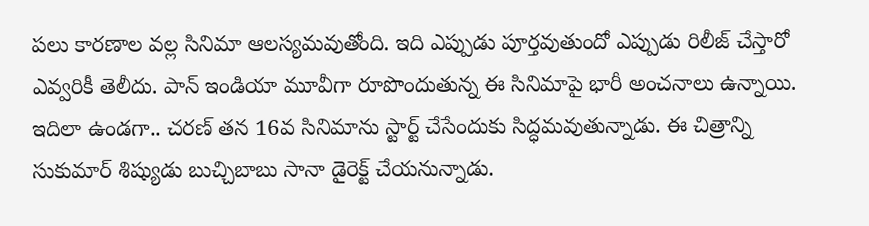పలు కారణాల వల్ల సినిమా ఆలస్యమవుతోంది. ఇది ఎప్పుడు పూర్తవుతుందో ఎప్పుడు రిలీజ్ చేస్తారో ఎవ్వరికీ తెలీదు. పాన్ ఇండియా మూవీగా రూపొందుతున్న ఈ సినిమాపై భారీ అంచనాలు ఉన్నాయి. ఇదిలా ఉండగా.. చరణ్ తన 16వ సినిమాను స్టార్ట్ చేసేందుకు సిద్ధమవుతున్నాడు. ఈ చిత్రాన్ని సుకుమార్ శిష్యుడు బుచ్చిబాబు సానా డైరెక్ట్ చేయనున్నాడు.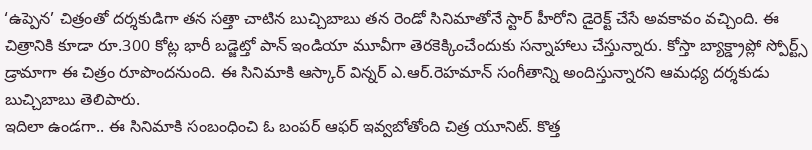‘ఉప్పెన’ చిత్రంతో దర్శకుడిగా తన సత్తా చాటిన బుచ్చిబాబు తన రెండో సినిమాతోనే స్టార్ హీరోని డైరెక్ట్ చేసే అవకావం వచ్చింది. ఈ చిత్రానికి కూడా రూ.300 కోట్ల భారీ బడ్జెట్తో పాన్ ఇండియా మూవీగా తెరకెక్కించేందుకు సన్నాహాలు చేస్తున్నారు. కోస్తా బ్యాక్డ్రాప్లో స్పోర్ట్స్ డ్రామాగా ఈ చిత్రం రూపొందనుంది. ఈ సినిమాకి ఆస్కార్ విన్నర్ ఎ.ఆర్.రెహమాన్ సంగీతాన్ని అందిస్తున్నారని ఆమధ్య దర్శకుడు బుచ్చిబాబు తెలిపారు.
ఇదిలా ఉండగా.. ఈ సినిమాకి సంబంధించి ఓ బంపర్ ఆఫర్ ఇవ్వబోతోంది చిత్ర యూనిట్. కొత్త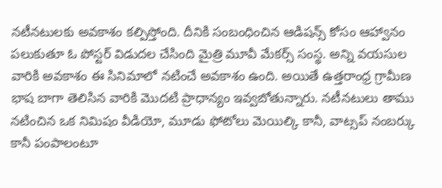నటీనటులకు అవకాశం కల్పిస్తోంది. దీనికి సంబంధించిన ఆడిషన్స్ కోసం ఆహ్వానం పలుకుతూ ఓ పోస్టర్ విడుదల చేసింది మైత్రి మూవీ మేకర్స్ సంస్థ. అన్ని వయసుల వారికి అవకాశం ఈ సినిమాలో నటించే అవకాశం ఉంది. అయితే ఉత్తరాంధ్ర గ్రామీణ భాష బాగా తెలిసిన వారికి మొదటి ప్రాధాన్యం ఇవ్వబోతున్నారు. నటీనటులు తాము నటించిన ఒక నిమిషం వీడియో, మూడు ఫోటోలు మెయిల్కి కానీ, వాట్సప్ నంబర్కు కానీ పంపాలంటూ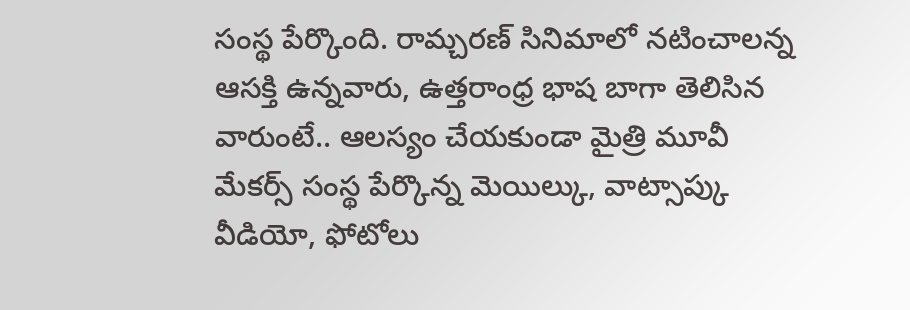సంస్థ పేర్కొంది. రామ్చరణ్ సినిమాలో నటించాలన్న ఆసక్తి ఉన్నవారు, ఉత్తరాంధ్ర భాష బాగా తెలిసిన వారుంటే.. ఆలస్యం చేయకుండా మైత్రి మూవీ మేకర్స్ సంస్థ పేర్కొన్న మెయిల్కు, వాట్సాప్కు వీడియో, ఫోటోలు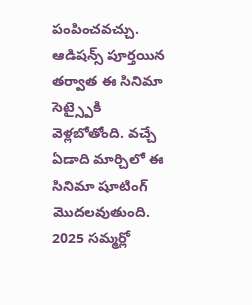పంపించవచ్చు. ఆడిషన్స్ పూర్తయిన తర్వాత ఈ సినిమా సెట్స్పైకి వెళ్లబోతోంది. వచ్చే ఏడాది మార్చిలో ఈ సినిమా షూటింగ్ మొదలవుతుంది. 2025 సమ్మర్లో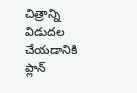చిత్రాన్ని విడుదల చేయడానికి ప్లాన్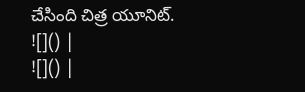చేసింది చిత్ర యూనిట్.
![]() |
![]() |